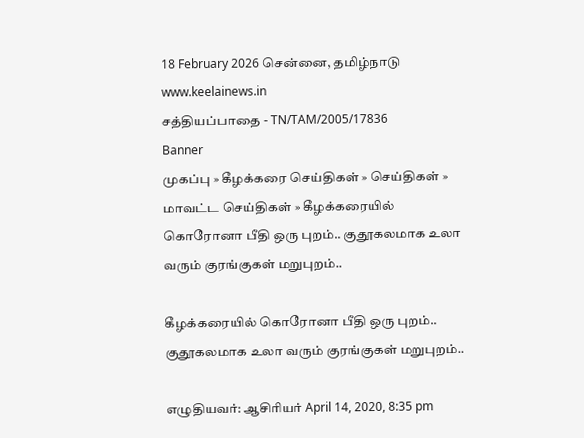18 February 2026 சென்னை, தமிழ்நாடு
www.keelainews.in
சத்தியப்பாதை - TN/TAM/2005/17836
Banner
முகப்பு » கீழக்கரை செய்திகள் » செய்திகள் » மாவட்ட செய்திகள் » கீழக்கரையில் கொரோனா பீதி ஒரு புறம்.. குதூகலமாக உலா வரும் குரங்குகள் மறுபுறம்..

கீழக்கரையில் கொரோனா பீதி ஒரு புறம்.. குதூகலமாக உலா வரும் குரங்குகள் மறுபுறம்..

எழுதியவர்: ஆசிரியர் April 14, 2020, 8:35 pm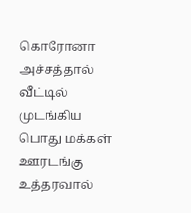கொரோனா அச்சத்தால் வீட்டில் முடங்கிய பொது மக்கள் ஊரடங்கு உத்தரவால்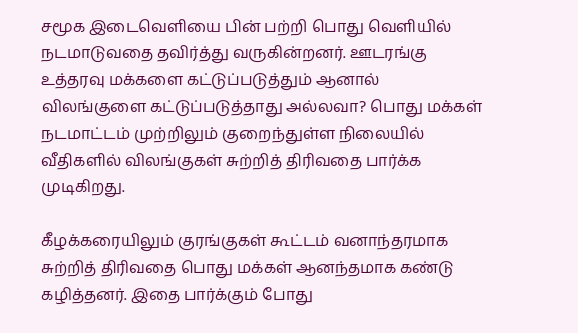சமூக இடைவெளியை பின் பற்றி பொது வெளியில் நடமாடுவதை தவிர்த்து வருகின்றனர். ஊடரங்கு உத்தரவு மக்களை கட்டுப்படுத்தும் ஆனால் விலங்குளை கட்டுப்படுத்தாது அல்லவா? பொது மக்கள் நடமாட்டம் முற்றிலும் குறைந்துள்ள நிலையில் வீதிகளில் விலங்குகள் சுற்றித் திரிவதை பார்க்க முடிகிறது.

கீழக்கரையிலும் குரங்குகள் கூட்டம் வனாந்தரமாக சுற்றித் திரிவதை பொது மக்கள் ஆனந்தமாக கண்டு கழித்தனர். இதை பார்க்கும் போது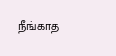நீங்காத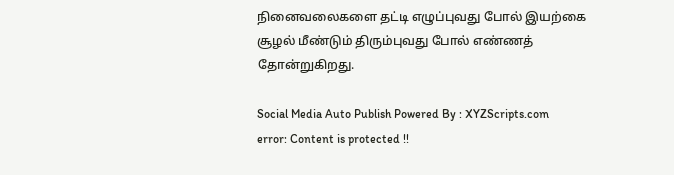நினைவலைகளை தட்டி எழுப்புவது போல் இயற்கை சூழல் மீண்டும் திரும்புவது போல் எண்ணத் தோன்றுகிறது.

Social Media Auto Publish Powered By : XYZScripts.com
error: Content is protected !!